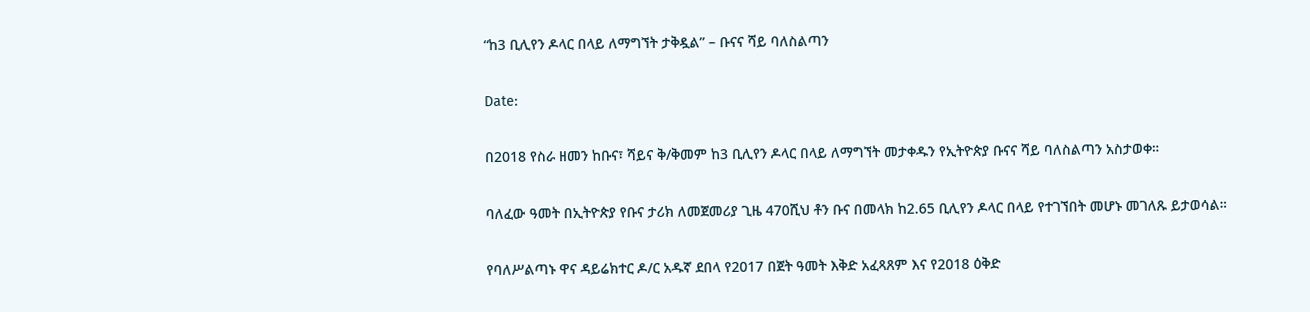“ከ3 ቢሊየን ዶላር በላይ ለማግኘት ታቅዷል” – ቡናና ሻይ ባለስልጣን

Date:

በ2018 የስራ ዘመን ከቡና፣ ሻይና ቅ/ቅመም ከ3 ቢሊየን ዶላር በላይ ለማግኘት መታቀዱን የኢትዮጵያ ቡናና ሻይ ባለስልጣን አስታወቀ።

ባለፈው ዓመት በኢትዮጵያ የቡና ታሪክ ለመጀመሪያ ጊዜ 470ሺህ ቶን ቡና በመላክ ከ2.65 ቢሊየን ዶላር በላይ የተገኘበት መሆኑ መገለጹ ይታወሳል።

የባለሥልጣኑ ዋና ዳይሬክተር ዶ/ር አዱኛ ደበላ የ2017 በጀት ዓመት እቅድ አፈጻጸም እና የ2018 ዕቅድ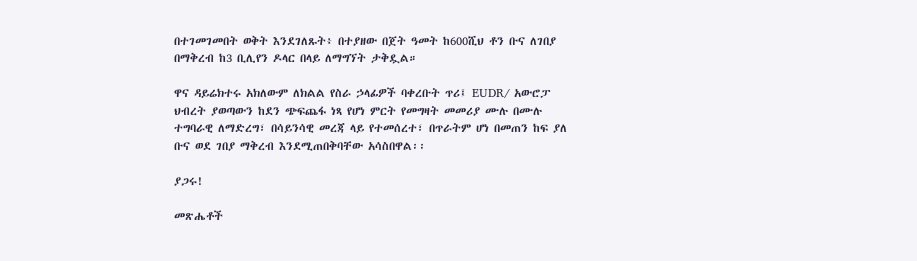በተገመገመበት ወቅት እንደገለጹት፥ በተያዘው በጀት ዓመት ከ600ሺህ ቶን ቡና ለገበያ በማቅረብ ከ3 ቢሊየን ዶላር በላይ ለማግኘት ታቅዷል።

ዋና ዳይሬክተሩ አክለውም ለክልል የስራ ኃላፊዎች ባቀረቡት ጥሪ፤ EUDR/ አውሮፓ ህብረት ያወጣውን ከደን ጭፍጨፋ ነጻ የሆነ ምርት የመግዛት መመሪያ ሙሉ በሙሉ ተግባራዊ ለማድረግ፣ በሳይንሳዊ መረጃ ላይ የተመሰረተ፣ በጥራትም ሆነ በመጠን ከፍ ያለ ቡና ወደ ገበያ ማቅረብ እንደሚጠበቅባቸው አሳስበዋል፡፡

ያጋሩ!

መጽሔቶች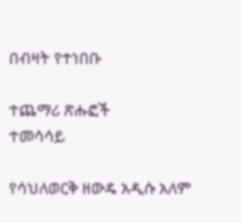በብዛት የተነበቡ

ተጨማሪ ጽሑፎች
ተመሳሳይ

የሳህለወርቅ ዘውዴ አዲሱ አለም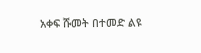አቀፍ ሹመት በተመድ ልዩ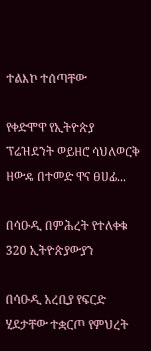ተልእኮ ተሰጣቸው

የቀድሞዋ የኢትዮጵያ ፕሬዝደንት ወይዘሮ ሳህለወርቅ ዘውዴ በተመድ ዋና ፀሀፊ...

በሳዑዲ በምሕረት የተለቀቁ 320 ኢትዮጵያውያን

በሳዑዲ አረቢያ የፍርድ ሂደታቸው ተቋርጦ የምህረት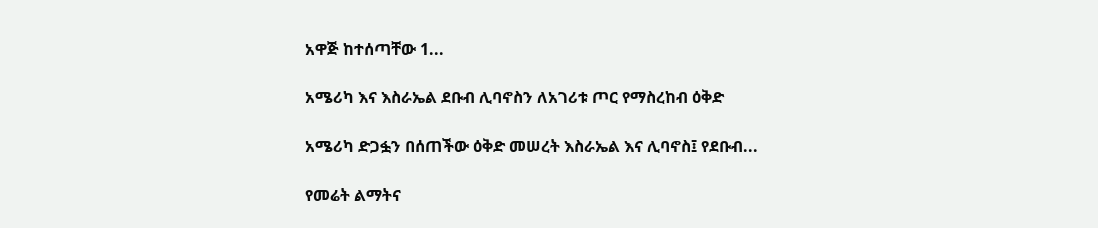አዋጅ ከተሰጣቸው 1...

አሜሪካ እና እስራኤል ደቡብ ሊባኖስን ለአገሪቱ ጦር የማስረከብ ዕቅድ

አሜሪካ ድጋፏን በሰጠችው ዕቅድ መሠረት እስራኤል እና ሊባኖስ፤ የደቡብ...

የመሬት ልማትና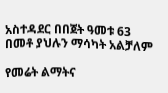አስተዳደር በበጀት ዓመቱ 63 በመቶ ያህሉን ማሳካት አልቻለም

የመሬት ልማትና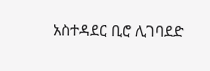አስተዳደር ቢሮ ሊገባደድ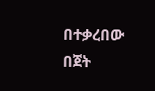በተቃረበው በጀት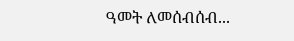ዓመት ለመሰብሰብ...